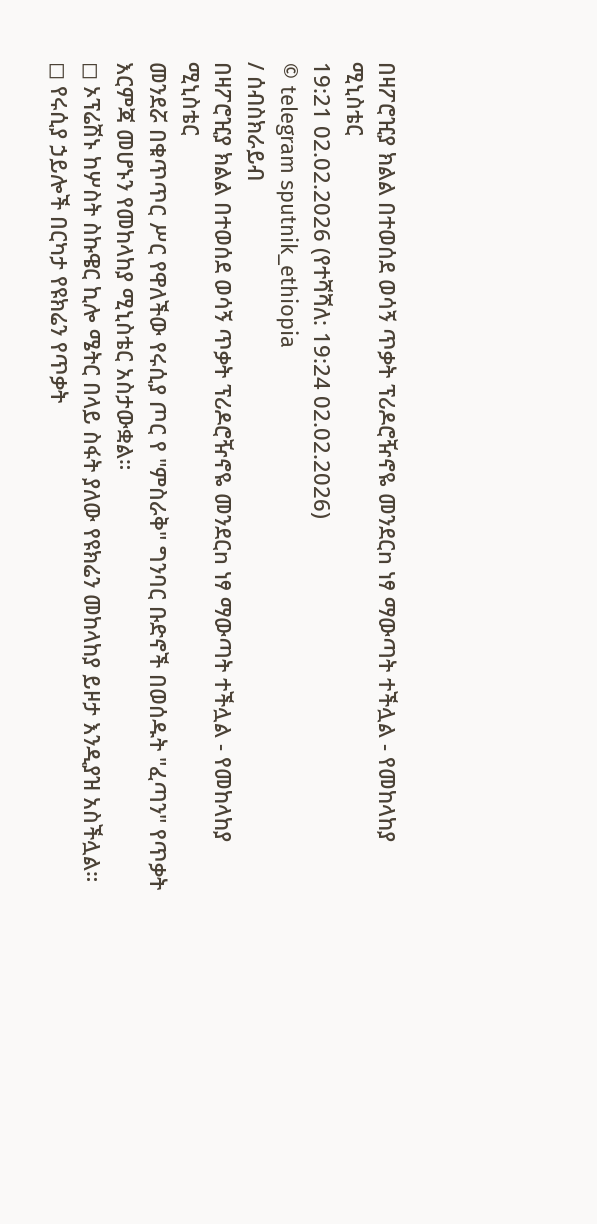በዛፖሮዢያ ክልል በተወሰደ ወሳኝ ጥቃት ፕሪዶሮዥኖዬ መንደርn ነፃ ማውጣት ተችሏል - የመከላከያ ሚኒስቴር
19:21 02.02.2026 (የተሻሻለ: 19:24 02.02.2026)
© telegram sputnik_ethiopia
/ ሰብስክራይብ
በዛፖሮዢያ ክልል በተወሰደ ወሳኝ ጥቃት ፕሪዶሮዥኖዬ መንደርn ነፃ ማውጣት ተችሏል - የመከላከያ ሚኒስቴር
መንደሯ በቁጥጥር ሥር የዋለችው የሩሲያ ጦር የ "ምስራቅ" ግንባር ቡድኖች በወሰዱት "ፈጣን" የጥቃት እርምጃ መሆኑን የመከላከያ ሚኒስቴር አስታውቋል።
◻ ኦፕሬሽኑ ከሦስት ስኩዌር ኪሎ ሜትር በላይ ስፋት ያለው የዩክሬን መከላከያ ይዞታ እንዲያዝ አስችሏል።
◻ የሩሲያ ኃይሎች በርካታ የዩክሬን የጥቃት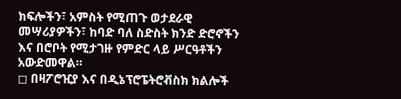ክፍሎችን፣ አምስት የሚጠጉ ወታደራዊ መሣሪያዎችን፣ ከባድ ባለ ስድስት ክንድ ድሮኖችን እና በሮቦት የሚታገዙ የምድር ላይ ሥርዓቶችን አውድመዋል።
◻ በዛፖሮዢያ እና በዲኔፕሮፔትሮቭስክ ክልሎች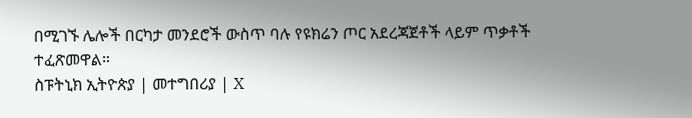በሚገኙ ሌሎች በርካታ መንደሮች ውስጥ ባሉ የዩክሬን ጦር አደረጃጀቶች ላይም ጥቃቶች ተፈጽመዋል።
ስፑትኒክ ኢትዮጵያ | መተግበሪያ | X